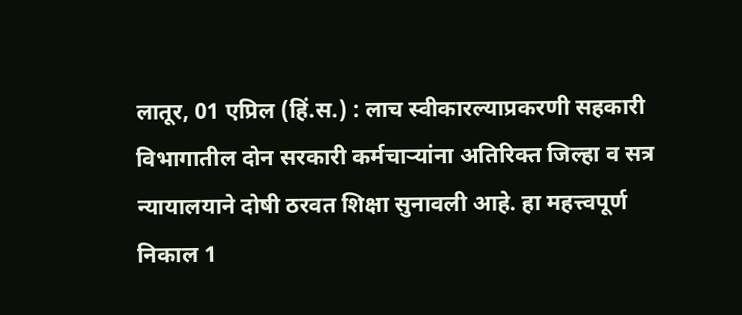लातूर, 01 एप्रिल (हिं.स.) : लाच स्वीकारल्याप्रकरणी सहकारी विभागातील दोन सरकारी कर्मचाऱ्यांना अतिरिक्त जिल्हा व सत्र न्यायालयाने दोषी ठरवत शिक्षा सुनावली आहे. हा महत्त्वपूर्ण निकाल 1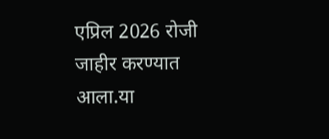एप्रिल 2026 रोजी जाहीर करण्यात आला.या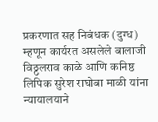प्रकरणात सह निबंधक (दुग्ध) म्हणून कार्यरत असलेले बालाजी विठ्ठलराव काळे आणि कनिष्ठ लिपिक सुरेश राघोबा माळी यांना न्यायालयाने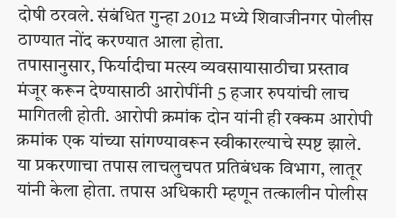दोषी ठरवले. संबंधित गुन्हा 2012 मध्ये शिवाजीनगर पोलीस ठाण्यात नोंद करण्यात आला होता.
तपासानुसार, फिर्यादीचा मत्स्य व्यवसायासाठीचा प्रस्ताव मंजूर करून देण्यासाठी आरोपींनी 5 हजार रुपयांची लाच मागितली होती. आरोपी क्रमांक दोन यांनी ही रक्कम आरोपी क्रमांक एक यांच्या सांगण्यावरून स्वीकारल्याचे स्पष्ट झाले.
या प्रकरणाचा तपास लाचलुचपत प्रतिबंधक विभाग, लातूर यांनी केला होता. तपास अधिकारी म्हणून तत्कालीन पोलीस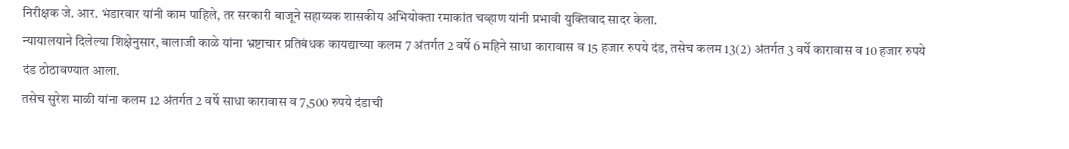निरीक्षक जे. आर. भंडारवार यांनी काम पाहिले, तर सरकारी बाजूने सहाय्यक शासकीय अभियोक्ता रमाकांत चव्हाण यांनी प्रभावी युक्तिवाद सादर केला.
न्यायालयाने दिलेल्या शिक्षेनुसार, बालाजी काळे यांना भ्रष्टाचार प्रतिबंधक कायद्याच्या कलम 7 अंतर्गत 2 वर्षे 6 महिने साधा कारावास व 15 हजार रुपये दंड, तसेच कलम 13(2) अंतर्गत 3 वर्षे कारावास व 10 हजार रुपये दंड ठोठावण्यात आला.
तसेच सुरेश माळी यांना कलम 12 अंतर्गत 2 वर्षे साधा कारावास व 7,500 रुपये दंडाची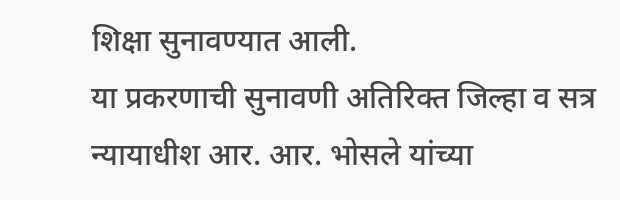शिक्षा सुनावण्यात आली.
या प्रकरणाची सुनावणी अतिरिक्त जिल्हा व सत्र न्यायाधीश आर. आर. भोसले यांच्या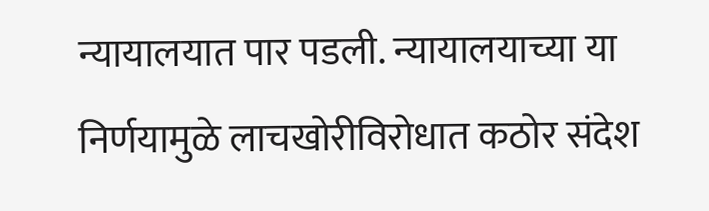न्यायालयात पार पडली. न्यायालयाच्या या निर्णयामुळे लाचखोरीविरोधात कठोर संदेश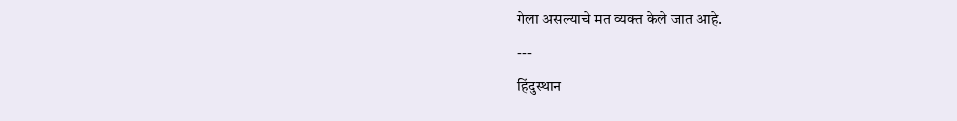गेला असल्याचे मत व्यक्त केले जात आहे.
---
हिंदुस्थान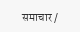समाचार /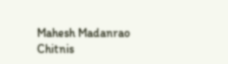Mahesh Madanrao Chitnis